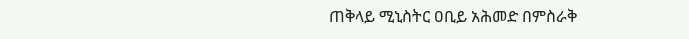ጠቅላይ ሚኒስትር ዐቢይ አሕመድ በምስራቅ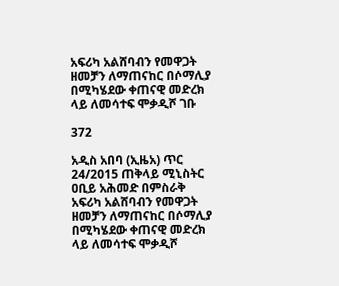አፍሪካ አልሸባብን የመዋጋት ዘመቻን ለማጠናከር በሶማሊያ በሚካሄደው ቀጠናዊ መድረክ ላይ ለመሳተፍ ሞቃዲሾ ገቡ

372

አዲስ አበባ (ኢዜአ) ጥር 24/2015 ጠቅላይ ሚኒስትር ዐቢይ አሕመድ በምስራቅ አፍሪካ አልሸባብን የመዋጋት ዘመቻን ለማጠናከር በሶማሊያ በሚካሄደው ቀጠናዊ መድረክ ላይ ለመሳተፍ ሞቃዲሾ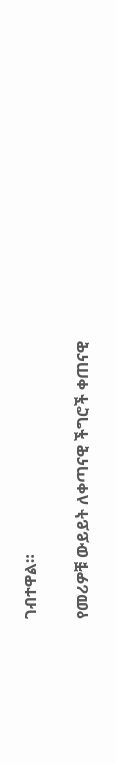ገብተዋል።

የመሪዎቹ ውይይት ለቀጣናዊ ችግሮች ቀጠናዊ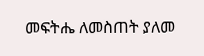መፍትሔ ለመስጠት ያለመ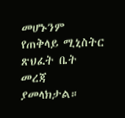መሆኑንም የጠቅላይ ሚኒስትር ጽህፈት ቤት መረጃ ያመላክታል።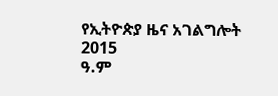የኢትዮጵያ ዜና አገልግሎት
2015
ዓ.ም